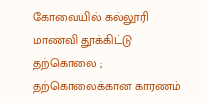கோவையில் கல்லூரி மாணவி தூக்கிட்டு தற்கொலை ; தற்கொலைக்கான காரணம்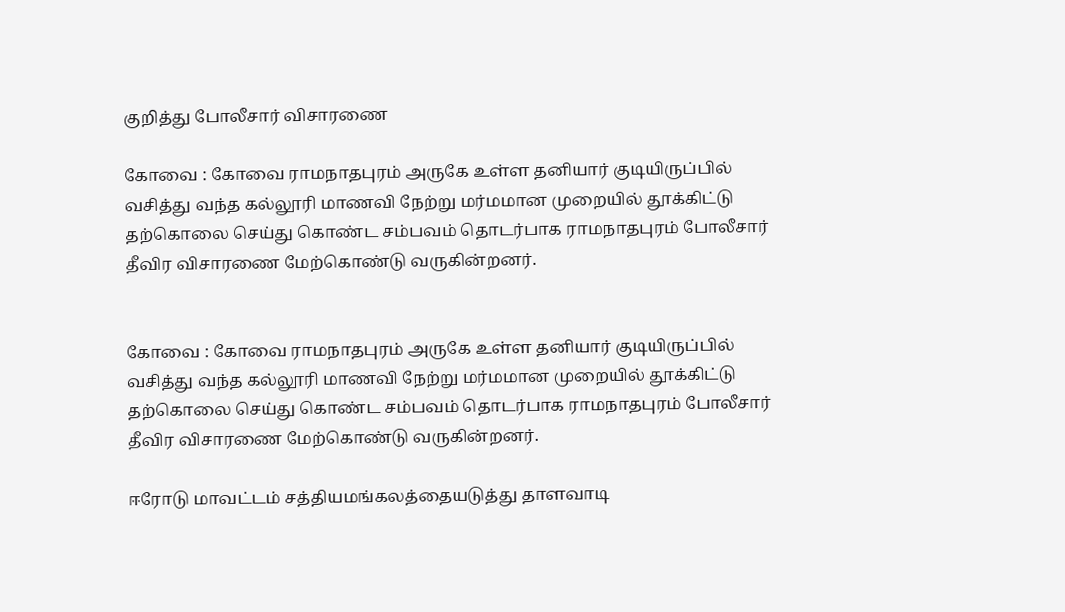குறித்து போலீசார் விசாரணை

கோவை : கோவை ராமநாதபுரம் அருகே உள்ள தனியார் குடியிருப்பில் வசித்து வந்த கல்லூரி மாணவி நேற்று மர்மமான முறையில் தூக்கிட்டு தற்கொலை செய்து கொண்ட சம்பவம் தொடர்பாக ராமநாதபுரம் போலீசார் தீவிர விசாரணை மேற்கொண்டு வருகின்றனர்.


கோவை : கோவை ராமநாதபுரம் அருகே உள்ள தனியார் குடியிருப்பில் வசித்து வந்த கல்லூரி மாணவி நேற்று மர்மமான முறையில் தூக்கிட்டு தற்கொலை செய்து கொண்ட சம்பவம் தொடர்பாக ராமநாதபுரம் போலீசார் தீவிர விசாரணை மேற்கொண்டு வருகின்றனர்.

ஈரோடு மாவட்டம் சத்தியமங்கலத்தையடுத்து தாளவாடி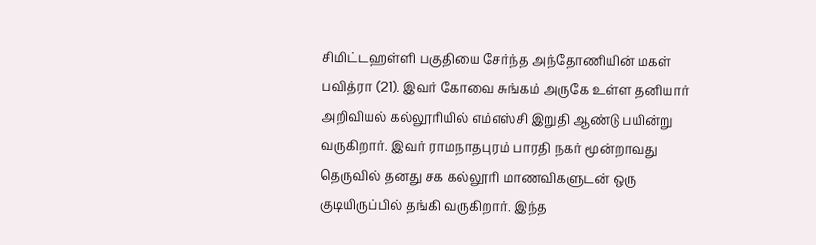சிமிட்டஹள்ளி பகுதியை சேர்ந்த அந்தோணியின் மகள் பவித்ரா (21). இவர் கோவை சுங்கம் அருகே உள்ள தனியார் அறிவியல் கல்லூரியில் எம்எஸ்சி இறுதி ஆண்டு பயின்று வருகிறார். இவர் ராமநாதபுரம் பாரதி நகர் மூன்றாவது தெருவில் தனது சக கல்லூரி மாணவிகளுடன் ஒரு குடியிருப்பில் தங்கி வருகிறார். இந்த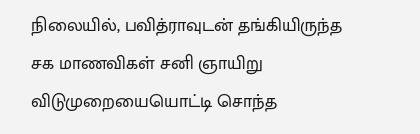நிலையில், பவித்ராவுடன் தங்கியிருந்த சக மாணவிகள் சனி ஞாயிறு விடுமுறையையொட்டி சொந்த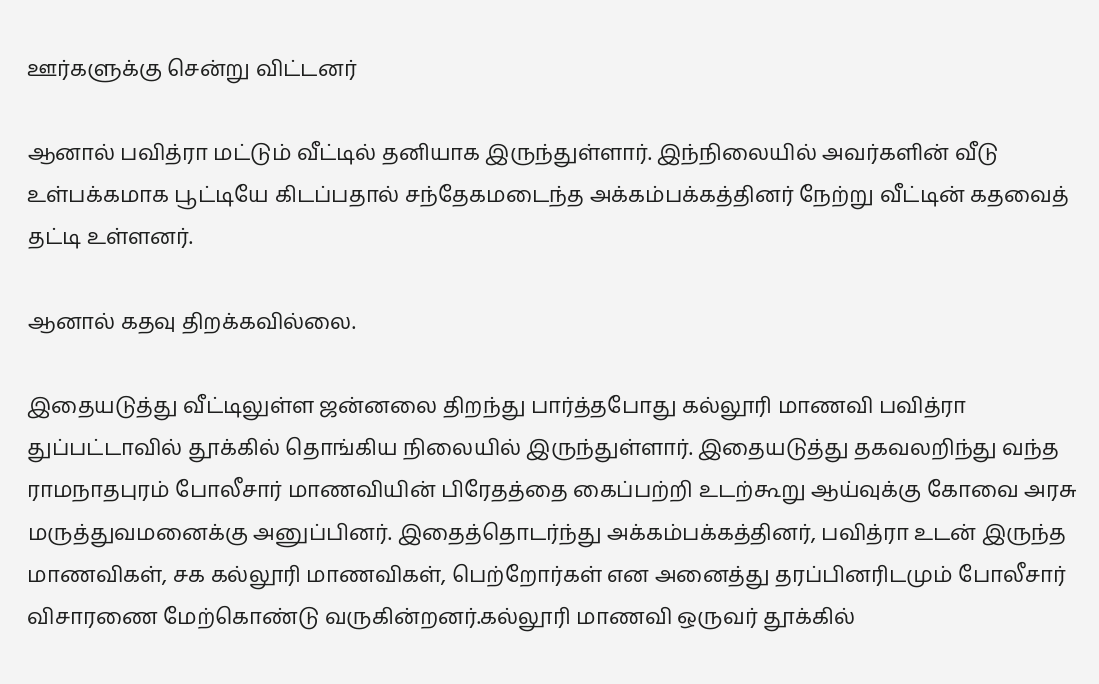ஊர்களுக்கு சென்று விட்டனர்

ஆனால் பவித்ரா மட்டும் வீட்டில் தனியாக இருந்துள்ளார். இந்நிலையில் அவர்களின் வீடு உள்பக்கமாக பூட்டியே கிடப்பதால் சந்தேகமடைந்த அக்கம்பக்கத்தினர் நேற்று வீட்டின் கதவைத் தட்டி உள்ளனர்.

ஆனால் கதவு திறக்கவில்லை.

இதையடுத்து வீட்டிலுள்ள ஜன்னலை திறந்து பார்த்தபோது கல்லூரி மாணவி பவித்ரா துப்பட்டாவில் தூக்கில் தொங்கிய நிலையில் இருந்துள்ளார். இதையடுத்து தகவலறிந்து வந்த ராமநாதபுரம் போலீசார் மாணவியின் பிரேதத்தை கைப்பற்றி உடற்கூறு ஆய்வுக்கு கோவை அரசு மருத்துவமனைக்கு அனுப்பினர். இதைத்தொடர்ந்து அக்கம்பக்கத்தினர், பவித்ரா உடன் இருந்த மாணவிகள், சக கல்லூரி மாணவிகள், பெற்றோர்கள் என அனைத்து தரப்பினரிடமும் போலீசார் விசாரணை மேற்கொண்டு வருகின்றனர்.கல்லூரி மாணவி ஒருவர் தூக்கில்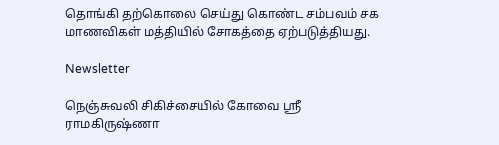தொங்கி தற்கொலை செய்து கொண்ட சம்பவம் சக மாணவிகள் மத்தியில் சோகத்தை ஏற்படுத்தியது.

Newsletter

நெஞ்சுவலி சிகிச்சையில் கோவை ஸ்ரீ ராமகிருஷ்ணா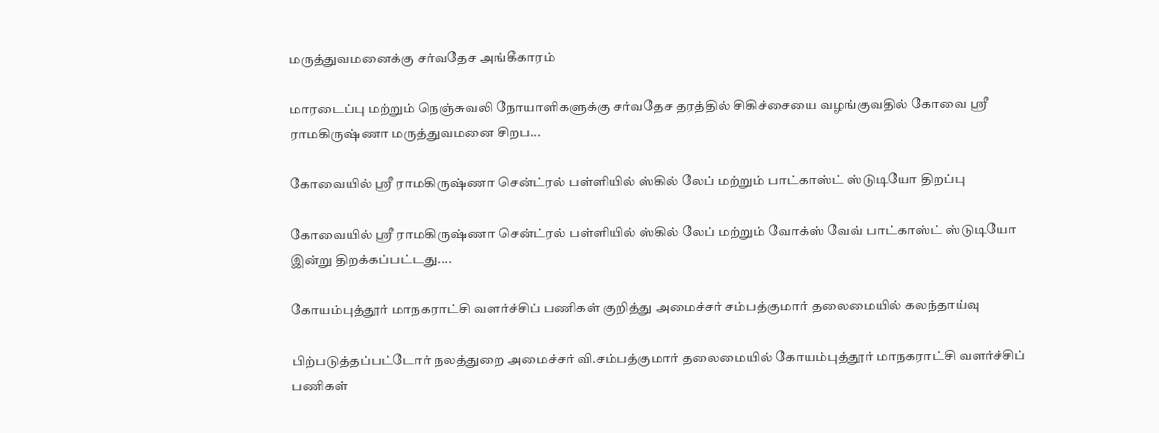மருத்துவமனைக்கு சர்வதேச அங்கீகாரம்

மாரடைப்பு மற்றும் நெஞ்சுவலி நோயாளிகளுக்கு சர்வதேச தரத்தில் சிகிச்சையை வழங்குவதில் கோவை ஸ்ரீ ராமகிருஷ்ணா மருத்துவமனை சிறப...

கோவையில் ஸ்ரீ ராமகிருஷ்ணா சென்ட்ரல் பள்ளியில் ஸ்கில் லேப் மற்றும் பாட்காஸ்ட் ஸ்டுடியோ திறப்பு

கோவையில் ஸ்ரீ ராமகிருஷ்ணா சென்ட்ரல் பள்ளியில் ஸ்கில் லேப் மற்றும் வோக்ஸ் வேவ் பாட்காஸ்ட் ஸ்டுடியோ இன்று திறக்கப்பட்டது....

கோயம்புத்தூர் மாநகராட்சி வளர்ச்சிப் பணிகள் குறித்து அமைச்சர் சம்பத்குமார் தலைமையில் கலந்தாய்வு

பிற்படுத்தப்பட்டோர் நலத்துறை அமைச்சர் வி.சம்பத்குமார் தலைமையில் கோயம்புத்தூர் மாநகராட்சி வளர்ச்சிப் பணிகள்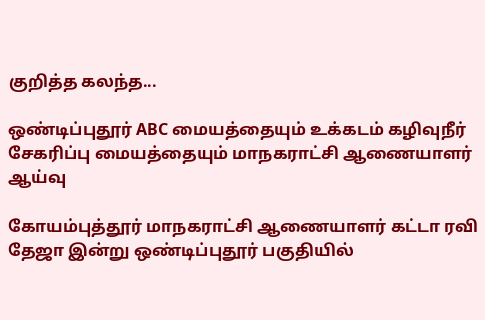குறித்த கலந்த...

ஒண்டிப்புதூர் ABC மையத்தையும் உக்கடம் கழிவுநீர் சேகரிப்பு மையத்தையும் மாநகராட்சி ஆணையாளர் ஆய்வு

கோயம்புத்தூர் மாநகராட்சி ஆணையாளர் கட்டா ரவி தேஜா இன்று ஒண்டிப்புதூர் பகுதியில்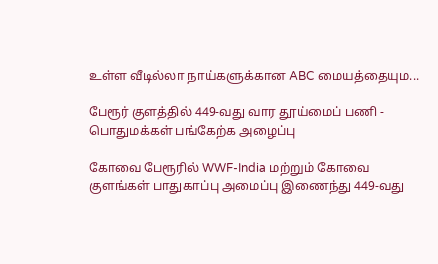உள்ள வீடில்லா நாய்களுக்கான ABC மையத்தையும...

பேரூர் குளத்தில் 449-வது வார தூய்மைப் பணி - பொதுமக்கள் பங்கேற்க அழைப்பு

கோவை பேரூரில் WWF-India மற்றும் கோவை குளங்கள் பாதுகாப்பு அமைப்பு இணைந்து 449-வது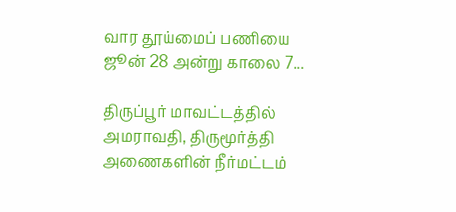வார தூய்மைப் பணியை ஜூன் 28 அன்று காலை 7...

திருப்பூர் மாவட்டத்தில் அமராவதி, திருமூர்த்தி அணைகளின் நீர்மட்டம்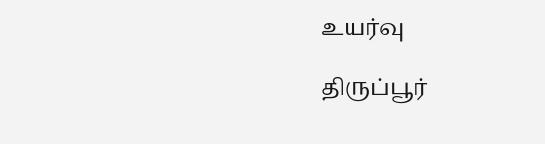உயர்வு

திருப்பூர்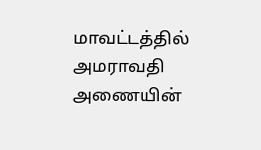மாவட்டத்தில் அமராவதி அணையின்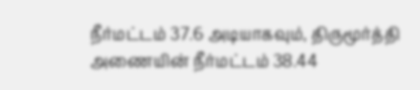நீர்மட்டம் 37.6 அடியாகவும், திருமூர்த்தி அணையின் நீர்மட்டம் 38.44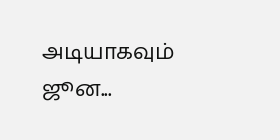அடியாகவும் ஜூன...